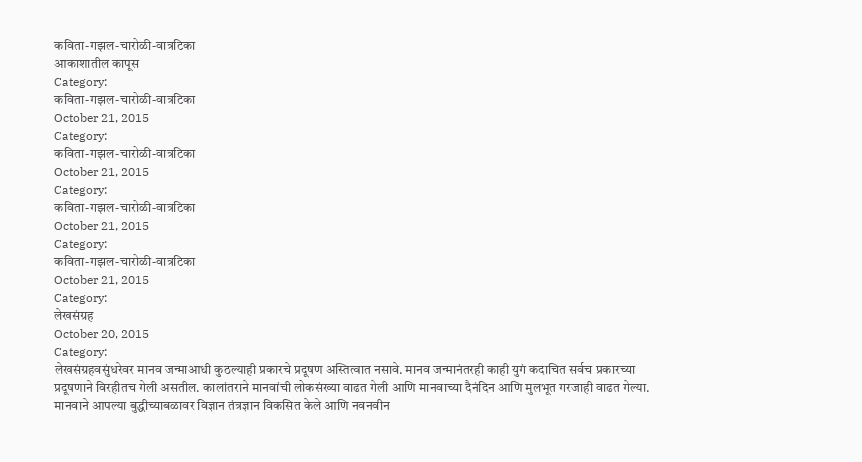कविता-गझल-चारोळी-वात्रटिका
आकाशातील कापूस
Category:
कविता-गझल-चारोळी-वात्रटिका
October 21, 2015
Category:
कविता-गझल-चारोळी-वात्रटिका
October 21, 2015
Category:
कविता-गझल-चारोळी-वात्रटिका
October 21, 2015
Category:
कविता-गझल-चारोळी-वात्रटिका
October 21, 2015
Category:
लेखसंग्रह
October 20, 2015
Category:
लेखसंग्रहवसुंधरेवर मानव जन्माआधी कुठल्याही प्रकारचे प्रदूषण अस्तित्वात नसावे. मानव जन्मानंतरही काही युगं कदाचित सर्वच प्रकारच्या प्रदूषणाने विरहीतच गेली असतील. कालांतराने मानवांची लोकसंख्या वाढत गेली आणि मानवाच्या दैनंदिन आणि मुलभूत गरजाही वाढत गेल्या. मानवाने आपल्या बुद्धीच्याबळावर विज्ञान तंत्रज्ञान विकसित केले आणि नवनवीन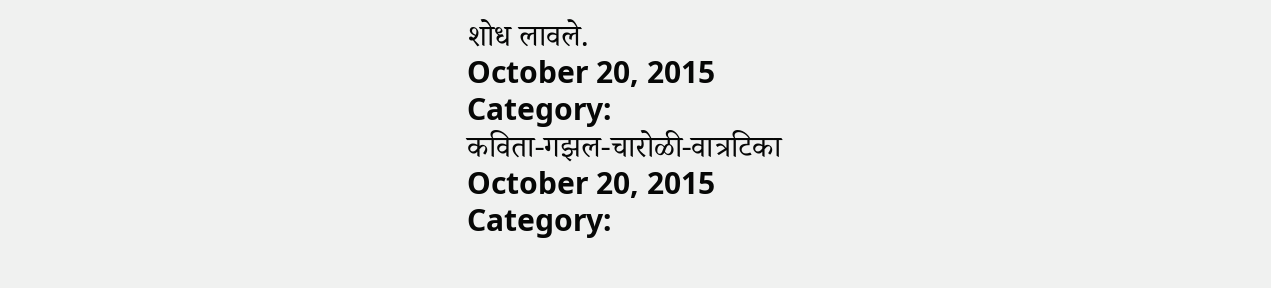शोध लावले.
October 20, 2015
Category:
कविता-गझल-चारोळी-वात्रटिका
October 20, 2015
Category: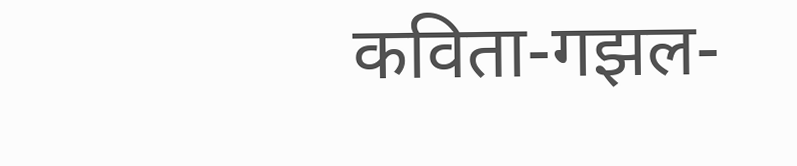कविता-गझल-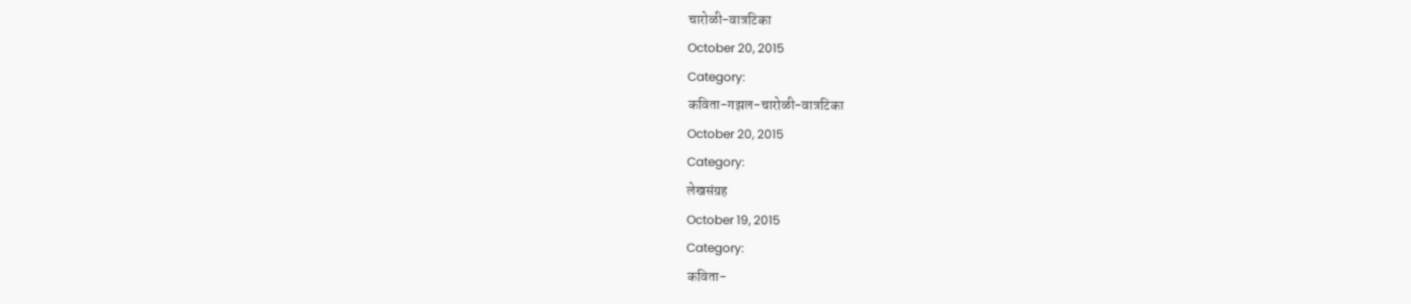चारोळी-वात्रटिका
October 20, 2015
Category:
कविता-गझल-चारोळी-वात्रटिका
October 20, 2015
Category:
लेखसंग्रह
October 19, 2015
Category:
कविता-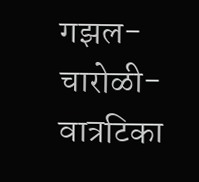गझल-चारोळी-वात्रटिका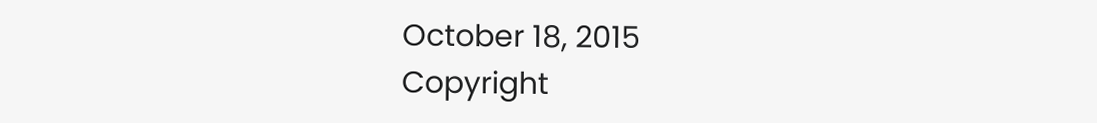October 18, 2015
Copyright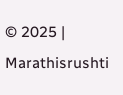© 2025 | Marathisrushti